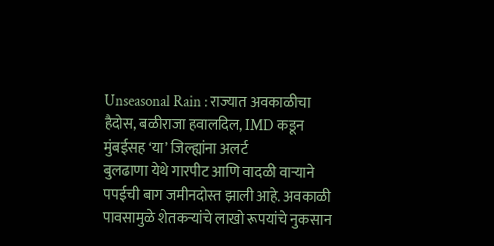Unseasonal Rain : राज्यात अवकाळीचा हैदोस, बळीराजा हवालदिल, IMD कडून मुंबईसह ‘या’ जिल्ह्यांना अलर्ट
बुलढाणा येथे गारपीट आणि वादळी वाऱ्याने पपईची बाग जमीनदोस्त झाली आहे. अवकाळी पावसामुळे शेतकऱ्यांचे लाखो रूपयांचे नुकसान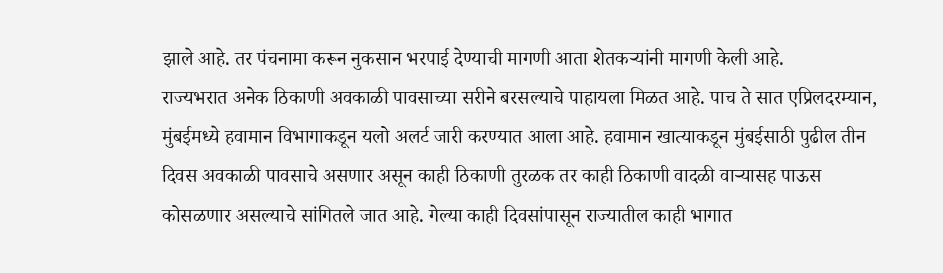झाले आहे. तर पंचनामा करून नुकसान भरपाई देण्याची मागणी आता शेतकऱ्यांनी मागणी केली आहे.
राज्यभरात अनेक ठिकाणी अवकाळी पावसाच्या सरीने बरसल्याचे पाहायला मिळत आहे. पाच ते सात एप्रिलदरम्यान, मुंबईमध्ये हवामान विभागाकडून यलो अलर्ट जारी करण्यात आला आहे. हवामान खात्याकडून मुंबईसाठी पुढील तीन दिवस अवकाळी पावसाचे असणार असून काही ठिकाणी तुरळक तर काही ठिकाणी वादळी वाऱ्यासह पाऊस कोसळणार असल्याचे सांगितले जात आहे. गेल्या काही दिवसांपासून राज्यातील काही भागात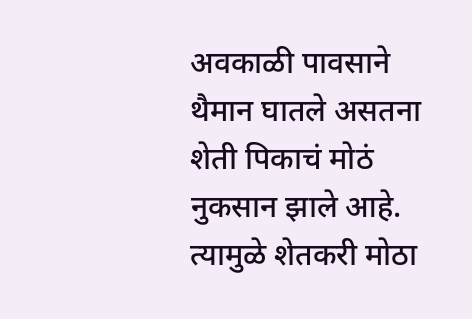अवकाळी पावसाने थैमान घातले असतना शेती पिकाचं मोठं नुकसान झाले आहे. त्यामुळे शेतकरी मोठा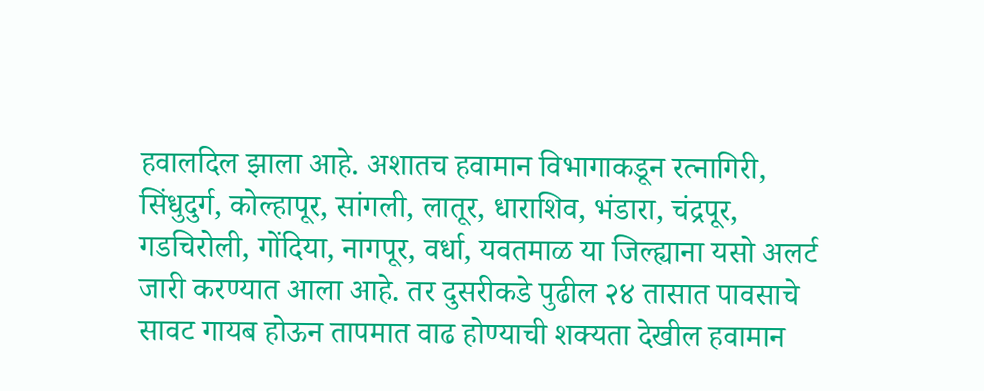हवालदिल झाला आहे. अशातच हवामान विभागाकडून रत्नागिरी, सिंधुदुर्ग, कोल्हापूर, सांगली, लातूर, धाराशिव, भंडारा, चंद्रपूर, गडचिरोली, गोंदिया, नागपूर, वर्धा, यवतमाळ या जिल्ह्याना यसो अलर्ट जारी करण्यात आला आहे. तर दुसरीकडे पुढील २४ तासात पावसाचे सावट गायब होऊन तापमात वाढ होण्याची शक्यता देखील हवामान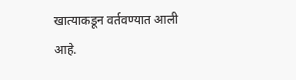खात्याकडून वर्तवण्यात आली आहे.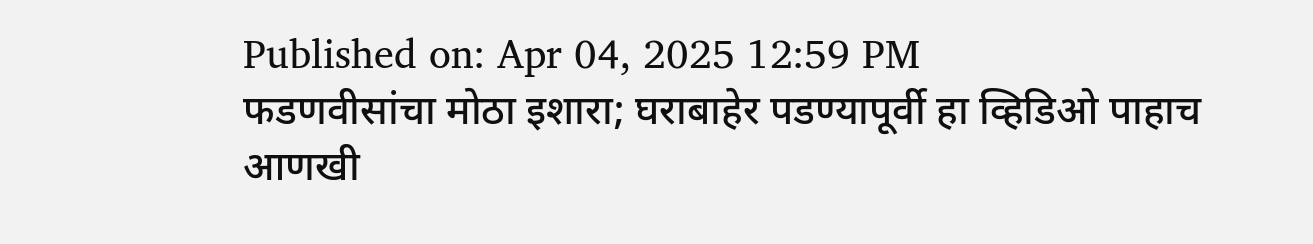Published on: Apr 04, 2025 12:59 PM
फडणवीसांचा मोठा इशारा; घराबाहेर पडण्यापूर्वी हा व्हिडिओ पाहाच
आणखी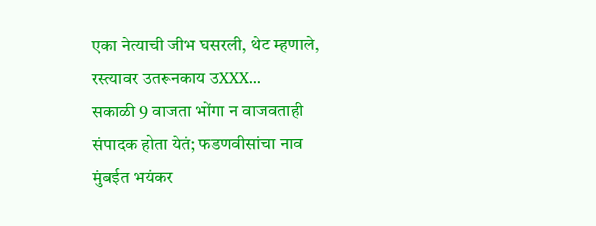एका नेत्याची जीभ घसरली, थेट म्हणाले, रस्त्यावर उतरूनकाय उXXX...
सकाळी 9 वाजता भोंगा न वाजवताही संपादक होता येतं; फडणवीसांचा नाव
मुंबईत भयंकर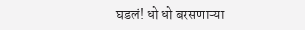घडलं! धो धो बरसणाऱ्या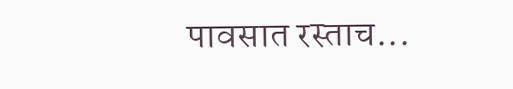पावसात रस्ताच...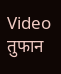Video तुफान